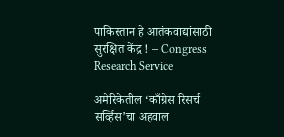पाकिस्तान हे आतंकवाद्यांसाठी सुरक्षित केंद्र ! – Congress Research Service

अमेरिकेतील ‘काँग्रेस रिसर्च सर्व्हिस’चा अहवाल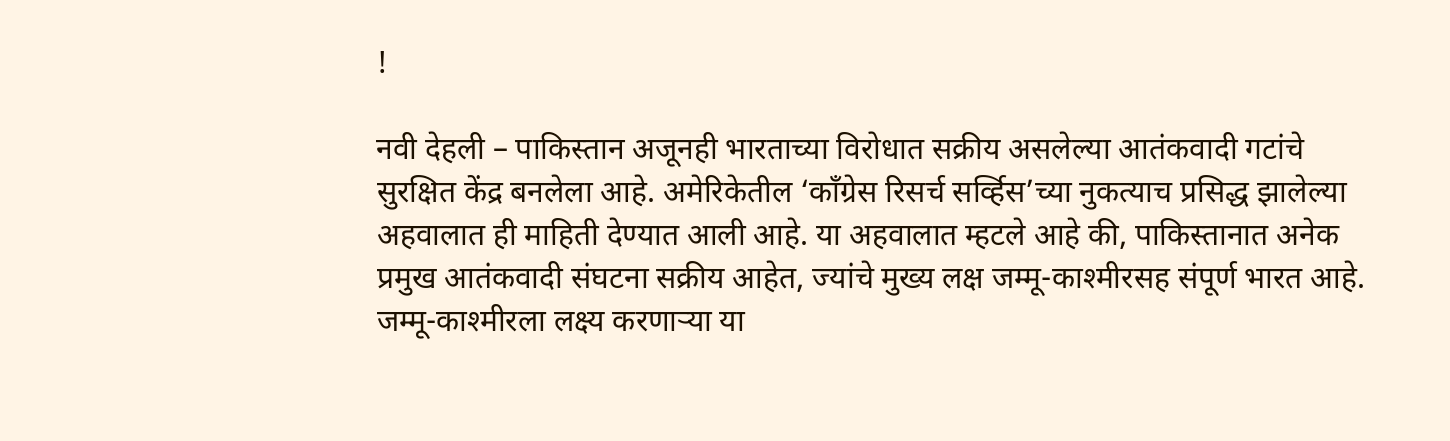!

नवी देहली – पाकिस्तान अजूनही भारताच्या विरोधात सक्रीय असलेल्या आतंकवादी गटांचे सुरक्षित केंद्र बनलेला आहे. अमेरिकेतील ‘काँग्रेस रिसर्च सर्व्हिस’च्या नुकत्याच प्रसिद्ध झालेल्या अहवालात ही माहिती देण्यात आली आहे. या अहवालात म्हटले आहे की, पाकिस्तानात अनेक प्रमुख आतंकवादी संघटना सक्रीय आहेत, ज्यांचे मुख्य लक्ष जम्मू-काश्मीरसह संपूर्ण भारत आहे. जम्मू-काश्मीरला लक्ष्य करणार्‍या या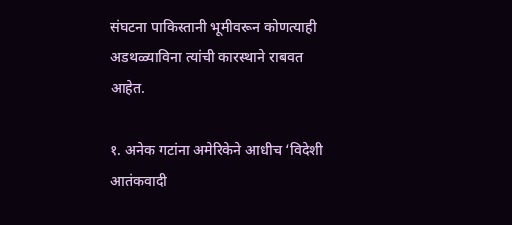संघटना पाकिस्तानी भूमीवरून कोणत्याही अडथळ्याविना त्यांची कारस्थाने राबवत आहेत.

१. अनेक गटांना अमेरिकेने आधीच ‘विदेशी आतंकवादी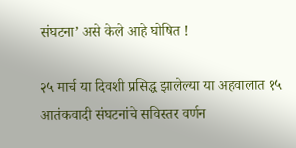संघटना’ असे केले आहे घोषित !

२५ मार्च या दिवशी प्रसिद्ध झालेल्या या अहवालात १५ आतंकवादी संघटनांचे सविस्तर वर्णन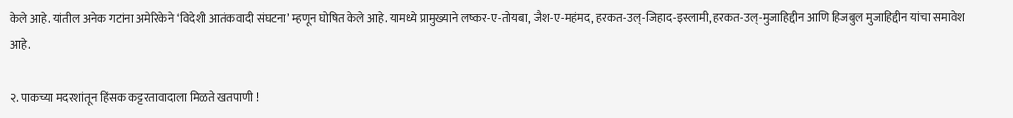केले आहे. यांतील अनेक गटांना अमेरिकेने ‘विदेशी आतंकवादी संघटना’ म्हणून घोषित केले आहे. यामध्ये प्रामुख्याने लष्कर-ए-तोयबा, जैश-ए-महंमद, हरकत-उल्-जिहाद-इस्लामी, हरकत-उल्-मुजाहिद्दीन आणि हिजबुल मुजाहिद्दीन यांचा समावेश आहे.

२. पाकच्या मदरशांतून हिंसक कट्टरतावादाला मिळते खतपाणी !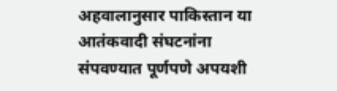अहवालानुसार पाकिस्तान या आतंकवादी संघटनांना संपवण्यात पूर्णपणे अपयशी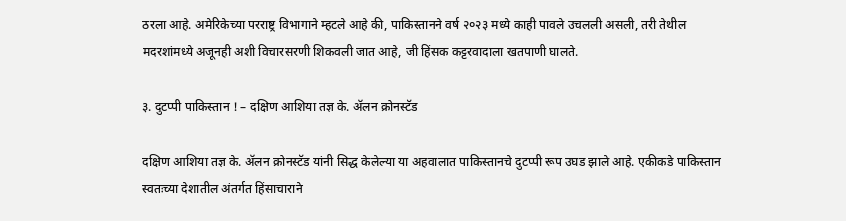ठरला आहे. अमेरिकेच्या परराष्ट्र विभागाने म्हटले आहे की, पाकिस्तानने वर्ष २०२३ मध्ये काही पावले उचलली असली, तरी तेथील मदरशांमध्ये अजूनही अशी विचारसरणी शिकवली जात आहे, जी हिंसक कट्टरवादाला खतपाणी घालते.

३. दुटप्पी पाकिस्तान ! – दक्षिण आशिया तज्ञ के. ॲलन क्रोनस्टॅड

दक्षिण आशिया तज्ञ के. ॲलन क्रोनस्टॅड यांनी सिद्ध केलेल्या या अहवालात पाकिस्तानचे दुटप्पी रूप उघड झाले आहे. एकीकडे पाकिस्तान स्वतःच्या देशातील अंतर्गत हिंसाचाराने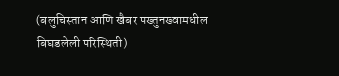(बलुचिस्तान आणि खैबर पख्तुनख्वामधील बिघडलेली परिस्थिती)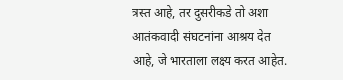त्रस्त आहे, तर दुसरीकडे तो अशा आतंकवादी संघटनांना आश्रय देत आहे, जे भारताला लक्ष्य करत आहेत.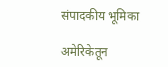संपादकीय भूमिका

अमेरिकेतून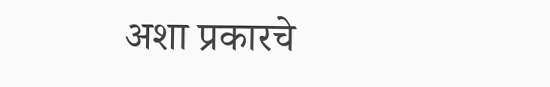अशा प्रकारचे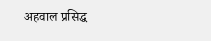अहवाल प्रसिद्ध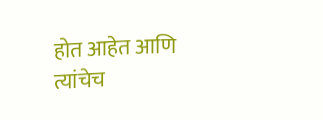होत आहेत आणि त्यांचेच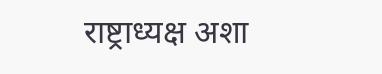राष्ट्राध्यक्ष अशा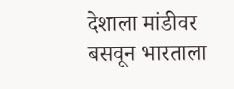देशाला मांडीवर बसवून भारताला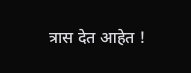त्रास देत आहेत !